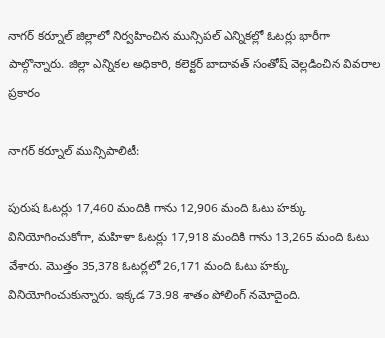నాగర్ కర్నూల్ జిల్లాలో నిర్వహించిన మున్సిపల్ ఎన్నికల్లో ఓటర్లు భారీగా పాల్గొన్నారు. జిల్లా ఎన్నికల అధికారి, కలెక్టర్ బాదావత్ సంతోష్ వెల్లడించిన వివరాల ప్రకారం

నాగర్ కర్నూల్ మున్సిపాలిటీ:

పురుష ఓటర్లు 17,460 మందికి గాను 12,906 మంది ఓటు హక్కు వినియోగించుకోగా, మహిళా ఓటర్లు 17,918 మందికి గాను 13,265 మంది ఓటు వేశారు. మొత్తం 35,378 ఓటర్లలో 26,171 మంది ఓటు హక్కు వినియోగించుకున్నారు. ఇక్కడ 73.98 శాతం పోలింగ్ నమోదైంది.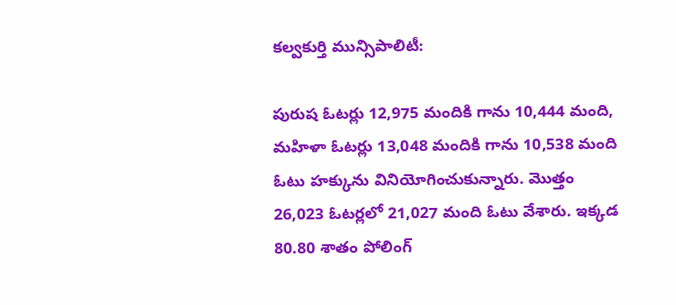కల్వకుర్తి మున్సిపాలిటీ:

పురుష ఓటర్లు 12,975 మందికి గాను 10,444 మంది, మహిళా ఓటర్లు 13,048 మందికి గాను 10,538 మంది ఓటు హక్కును వినియోగించుకున్నారు. మొత్తం 26,023 ఓటర్లలో 21,027 మంది ఓటు వేశారు. ఇక్కడ 80.80 శాతం పోలింగ్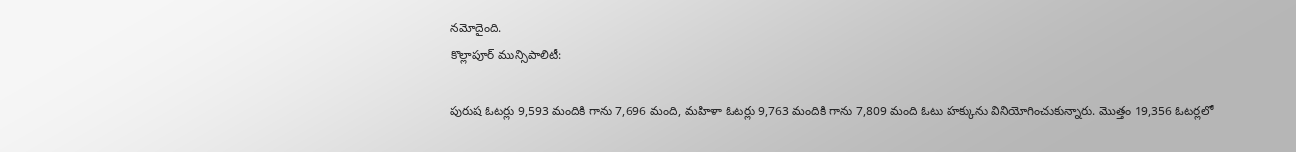నమోదైంది.
కొల్లాపూర్ మున్సిపాలిటీ:

పురుష ఓటర్లు 9,593 మందికి గాను 7,696 మంది, మహిళా ఓటర్లు 9,763 మందికి గాను 7,809 మంది ఓటు హక్కును వినియోగించుకున్నారు. మొత్తం 19,356 ఓటర్లలో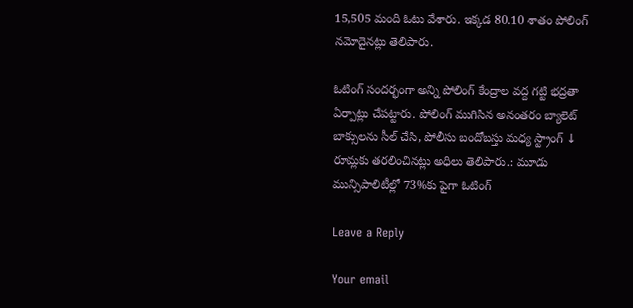15,505 మంది ఓటు వేశారు. ఇక్కడ 80.10 శాతం పోలింగ్ నమోదైనట్లు తెలిపారు.

ఓటింగ్ సందర్భంగా అన్ని పోలింగ్ కేంద్రాల వద్ద గట్టి భద్రతా ఏర్పాట్లు చేపట్టారు. పోలింగ్ ముగిసిన అనంతరం బ్యాలెట్ బాక్సులను సీల్ చేసి, పోలీసు బందోబస్తు మధ్య స్ట్రాంగ్ ↓ రూమ్లకు తరలించినట్లు అధిలు తెలిపారు.: మూడు మున్సిపాలిటీల్లో 73%కు పైగా ఓటింగ్

Leave a Reply

Your email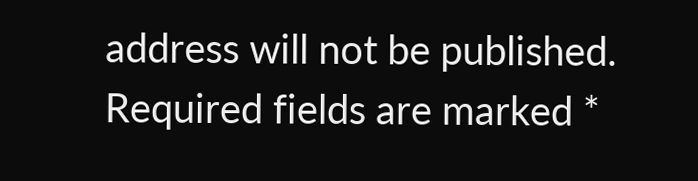address will not be published. Required fields are marked *